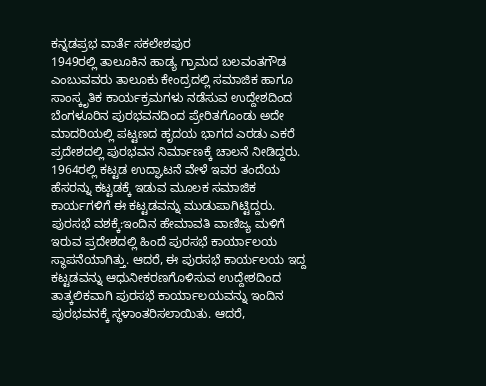ಕನ್ನಡಪ್ರಭ ವಾರ್ತೆ ಸಕಲೇಶಪುರ
1949ರಲ್ಲಿ ತಾಲೂಕಿನ ಹಾಡ್ಯ ಗ್ರಾಮದ ಬಲವಂತಗೌಡ ಎಂಬುವವರು ತಾಲೂಕು ಕೇಂದ್ರದಲ್ಲಿ ಸಮಾಜಿಕ ಹಾಗೂ ಸಾಂಸ್ಕೃತಿಕ ಕಾರ್ಯಕ್ರಮಗಳು ನಡೆಸುವ ಉದ್ದೇಶದಿಂದ ಬೆಂಗಳೂರಿನ ಪುರಭವನದಿಂದ ಪ್ರೇರಿತಗೊಂಡು ಅದೇ ಮಾದರಿಯಲ್ಲಿ ಪಟ್ಟಣದ ಹೃದಯ ಭಾಗದ ಎರಡು ಎಕರೆ ಪ್ರದೇಶದಲ್ಲಿ ಪುರಭವನ ನಿರ್ಮಾಣಕ್ಕೆ ಚಾಲನೆ ನೀಡಿದ್ದರು. 1964ರಲ್ಲಿ ಕಟ್ಟಡ ಉದ್ಘಾಟನೆ ವೇಳೆ ಇವರ ತಂದೆಯ ಹೆಸರನ್ನು ಕಟ್ಟಡಕ್ಕೆ ಇಡುವ ಮೂಲಕ ಸಮಾಜಿಕ ಕಾರ್ಯಗಳಿಗೆ ಈ ಕಟ್ಟಡವನ್ನು ಮುಡುಪಾಗಿಟ್ಟಿದ್ದರು.
ಪುರಸಭೆ ವಶಕ್ಕೆ:ಇಂದಿನ ಹೇಮಾವತಿ ವಾಣಿಜ್ಯ ಮಳಿಗೆ ಇರುವ ಪ್ರದೇಶದಲ್ಲಿ ಹಿಂದೆ ಪುರಸಭೆ ಕಾರ್ಯಾಲಯ ಸ್ಥಾಪನೆಯಾಗಿತ್ತು. ಆದರೆ, ಈ ಪುರಸಭೆ ಕಾರ್ಯಲಯ ಇದ್ದ ಕಟ್ಟಡವನ್ನು ಆಧುನೀಕರಣಗೊಳಿಸುವ ಉದ್ದೇಶದಿಂದ ತಾತ್ಕಲಿಕವಾಗಿ ಪುರಸಭೆ ಕಾರ್ಯಾಲಯವನ್ನು ಇಂದಿನ ಪುರಭವನಕ್ಕೆ ಸ್ಥಳಾಂತರಿಸಲಾಯಿತು. ಆದರೆ,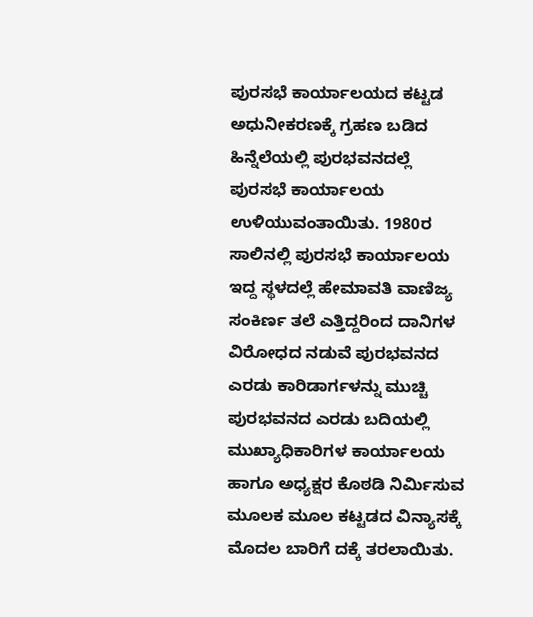ಪುರಸಭೆ ಕಾರ್ಯಾಲಯದ ಕಟ್ಟಡ ಅಧುನೀಕರಣಕ್ಕೆ ಗ್ರಹಣ ಬಡಿದ ಹಿನ್ನೆಲೆಯಲ್ಲಿ ಪುರಭವನದಲ್ಲೆ ಪುರಸಭೆ ಕಾರ್ಯಾಲಯ ಉಳಿಯುವಂತಾಯಿತು. 1980ರ ಸಾಲಿನಲ್ಲಿ ಪುರಸಭೆ ಕಾರ್ಯಾಲಯ ಇದ್ದ ಸ್ಥಳದಲ್ಲೆ ಹೇಮಾವತಿ ವಾಣಿಜ್ಯ ಸಂಕಿರ್ಣ ತಲೆ ಎತ್ತಿದ್ದರಿಂದ ದಾನಿಗಳ ವಿರೋಧದ ನಡುವೆ ಪುರಭವನದ ಎರಡು ಕಾರಿಡಾರ್ಗಳನ್ನು ಮುಚ್ಚಿ ಪುರಭವನದ ಎರಡು ಬದಿಯಲ್ಲಿ ಮುಖ್ಯಾಧಿಕಾರಿಗಳ ಕಾರ್ಯಾಲಯ ಹಾಗೂ ಅಧ್ಯಕ್ಷರ ಕೊಠಡಿ ನಿರ್ಮಿಸುವ ಮೂಲಕ ಮೂಲ ಕಟ್ಟಡದ ವಿನ್ಯಾಸಕ್ಕೆ ಮೊದಲ ಬಾರಿಗೆ ದಕ್ಕೆ ತರಲಾಯಿತು.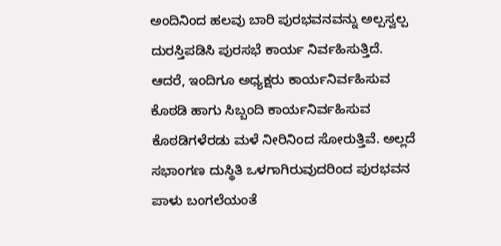ಅಂದಿನಿಂದ ಹಲವು ಬಾರಿ ಪುರಭವನವನ್ನು ಅಲ್ಪಸ್ವಲ್ಪ ದುರಸ್ತಿಪಡಿಸಿ ಪುರಸಭೆ ಕಾರ್ಯ ನಿರ್ವಹಿಸುತ್ತಿದೆ. ಆದರೆ, ಇಂದಿಗೂ ಅಧ್ಯಕ್ಷರು ಕಾರ್ಯನಿರ್ವಹಿಸುವ ಕೊಠಡಿ ಹಾಗು ಸಿಬ್ಬಂದಿ ಕಾರ್ಯನಿರ್ವಹಿಸುವ ಕೊಠಡಿಗಳೆರಡು ಮಳೆ ನೀರಿನಿಂದ ಸೋರುತ್ತಿವೆ. ಅಲ್ಲದೆ ಸಭಾಂಗಣ ದುಸ್ಥಿತಿ ಒಳಗಾಗಿರುವುದರಿಂದ ಪುರಭವನ ಪಾಳು ಬಂಗಲೆಯಂತೆ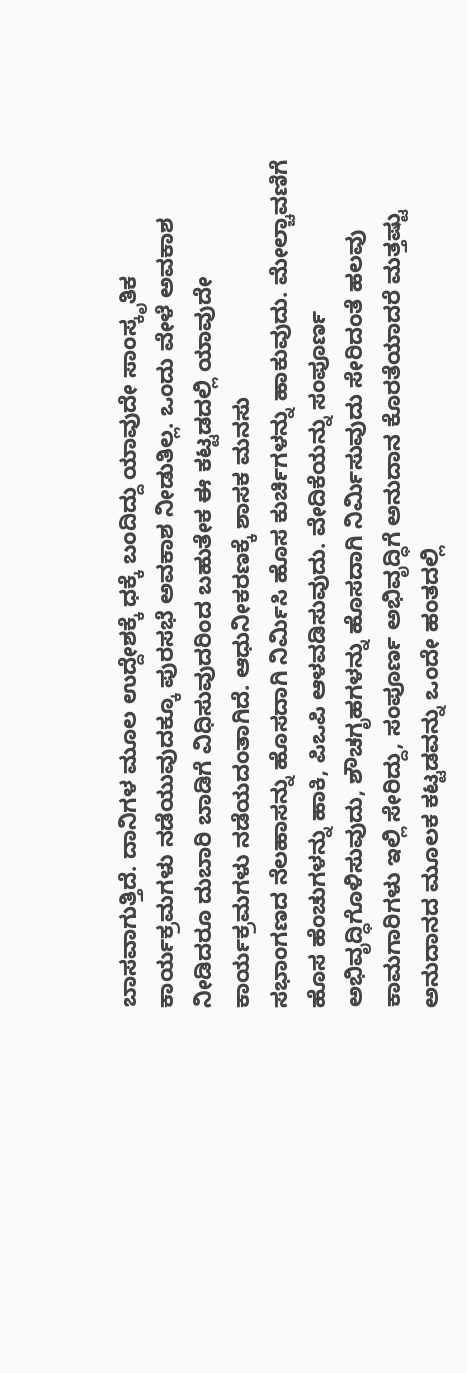ಬಾಸವಾಗುತ್ತಿದೆ. ದಾನಿಗಳ ಮೂಲ ಉದ್ದೇಶಕ್ಕೆ ಧಕ್ಕೆ ಬಂದಿದ್ದು ಯಾವುದೇ ಸಾಂಸ್ಕೃತಿಕ ಕಾರ್ಯಕ್ರಮಗಳು ನಡೆಯುವುದಕ್ಕೂ ಪುರಸಭೆ ಅವಕಾಶ ನೀಡುತಿಲ್ಲ. ಒಂದು ವೇಳೆ ಅವಕಾಶ ನೀಡಿದರೂ ದುಬಾರಿ ಬಾಡಿಗೆ ವಿಧಿಸುವುದರಿಂದ ಬಹುತೇಕ ಈ ಕಟ್ಟಡದಲ್ಲಿ ಯಾವುದೇ ಕಾರ್ಯಕ್ರಮಗಳು ನಡೆಯದಂತಾಗಿದೆ. ಆಧುನೀಕರಣಕ್ಕೆ ಶಾಸಕ ಮನಸು
ಸಭಾಂಗಣದ ನೆಲಹಾಸನ್ನು ಹೊಸದಾಗಿ ನಿರ್ಮಿಸಿ ಹೊಸ ಕುರ್ಚಿಗಳನ್ನು ಹಾಕುವುದು. ಮೇಲ್ಚಾವಣಿಗೆ ಹೊಸ ಹೆಂಚುಗಳನ್ನು ಹಾಕಿ, ಪಿಒಪಿ ಆಳವಡಿಸುವುದು. ವೇದಿಕೆಯನ್ನು ಸಂಪೂರ್ಣ ಅಭಿವೃದ್ಧಿಗೊಳಿಸುವುದು, ಶೌಚಗೃಹಗಳನ್ನು ಹೊಸದಾಗಿ ನಿರ್ಮಿಸುವುದು ಸೇರಿದಂತೆ ಹಲವು ಕಾಮಗಾರಿಗಳು ಇಲ್ಲಿ ಸೇರಿದ್ದು, ಸಂಪೂರ್ಣ ಅಭಿವೃದ್ಧಿಗೆ ಅನುದಾನ ಕೊರತೆಯಾದರೆ ಮತ್ತಷ್ಟು ಅನುದಾನದ ಮೂಲಕ ಕಟ್ಟಡವನ್ನು ಒಂದೇ ಹಂತದಲ್ಲಿ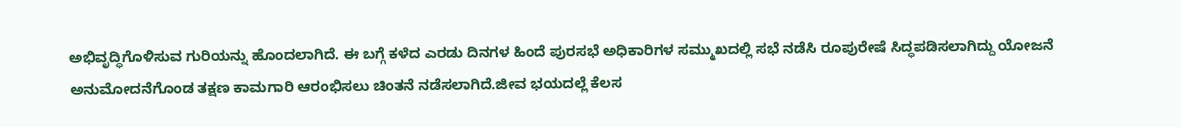ಅಭಿವೃದ್ಧಿಗೊಳಿಸುವ ಗುರಿಯನ್ನು ಹೊಂದಲಾಗಿದೆ. ಈ ಬಗ್ಗೆ ಕಳೆದ ಎರಡು ದಿನಗಳ ಹಿಂದೆ ಪುರಸಭೆ ಅಧಿಕಾರಿಗಳ ಸಮ್ಮುಖದಲ್ಲಿ ಸಭೆ ನಡೆಸಿ ರೂಪುರೇಷೆ ಸಿದ್ಧಪಡಿಸಲಾಗಿದ್ದು ಯೋಜನೆ ಅನುಮೋದನೆಗೊಂಡ ತಕ್ಷಣ ಕಾಮಗಾರಿ ಆರಂಭಿಸಲು ಚಿಂತನೆ ನಡೆಸಲಾಗಿದೆ.ಜೀವ ಭಯದಲ್ಲೆ ಕೆಲಸ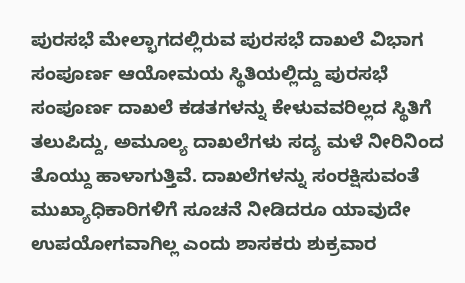ಪುರಸಭೆ ಮೇಲ್ಭಾಗದಲ್ಲಿರುವ ಪುರಸಭೆ ದಾಖಲೆ ವಿಭಾಗ ಸಂಪೂರ್ಣ ಆಯೋಮಯ ಸ್ಥಿತಿಯಲ್ಲಿದ್ದು ಪುರಸಭೆ ಸಂಪೂರ್ಣ ದಾಖಲೆ ಕಡತಗಳನ್ನು ಕೇಳುವವರಿಲ್ಲದ ಸ್ಥಿತಿಗೆ ತಲುಪಿದ್ದು, ಅಮೂಲ್ಯ ದಾಖಲೆಗಳು ಸದ್ಯ ಮಳೆ ನೀರಿನಿಂದ ತೊಯ್ದು ಹಾಳಾಗುತ್ತಿವೆ. ದಾಖಲೆಗಳನ್ನು ಸಂರಕ್ಷಿಸುವಂತೆ ಮುಖ್ಯಾಧಿಕಾರಿಗಳಿಗೆ ಸೂಚನೆ ನೀಡಿದರೂ ಯಾವುದೇ ಉಪಯೋಗವಾಗಿಲ್ಲ ಎಂದು ಶಾಸಕರು ಶುಕ್ರವಾರ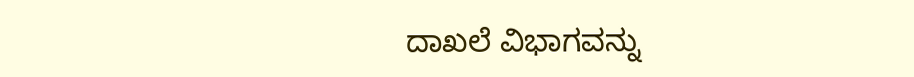ದಾಖಲೆ ವಿಭಾಗವನ್ನು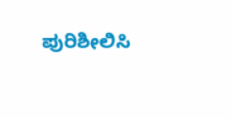ಪುರಿಶೀಲಿಸಿ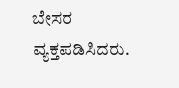ಬೇಸರ ವ್ಯಕ್ತಪಡಿಸಿದರು.